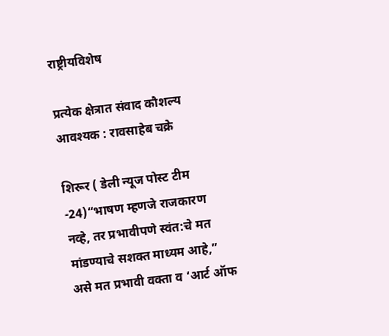राष्ट्रीयविशेष

प्रत्येक क्षेत्रात संवाद कौशल्य आवश्यक : रावसाहेब चक्रे

शिरूर ( डेली न्यूज पोस्ट टीम -24)“भाषण म्हणजे राजकारण नव्हे, तर प्रभावीपणे स्वंत:चे मत मांडण्याचे सशक्त माध्यम आहे,” असे मत प्रभावी वक्ता व ‘आर्ट ऑफ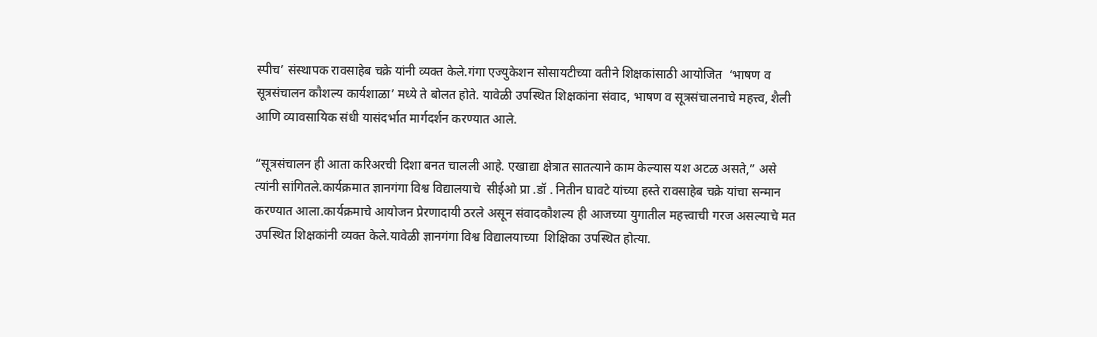स्पीच’ संस्थापक रावसाहेब चक्रे यांनी व्यक्त केले.गंगा एज्युकेशन सोसायटीच्या वतीने शिक्षकांसाठी आयोजित  ‘भाषण व सूत्रसंचालन कौशल्य कार्यशाळा’ मध्ये ते बोलत होते. यावेळी उपस्थित शिक्षकांना संवाद, भाषण व सूत्रसंचालनाचे महत्त्व, शैली आणि व्यावसायिक संधी यासंदर्भात मार्गदर्शन करण्यात आले.

“सूत्रसंचालन ही आता करिअरची दिशा बनत चालली आहे. एखाद्या क्षेत्रात सातत्याने काम केल्यास यश अटळ असते,” असे त्यांनी सांगितले.कार्यक्रमात ज्ञानगंगा विश्व विद्यालयाचे  सीईओ प्रा .डॉ . नितीन घावटे यांच्या हस्ते रावसाहेब चक्रे यांचा सन्मान करण्यात आला.कार्यक्रमाचे आयोजन प्रेरणादायी ठरले असून संवादकौशल्य ही आजच्या युगातील महत्त्वाची गरज असल्याचे मत उपस्थित शिक्षकांनी व्यक्त केले.यावेळी ज्ञानगंगा विश्व विद्यालयाच्या  शिक्षिका उपस्थित होत्या.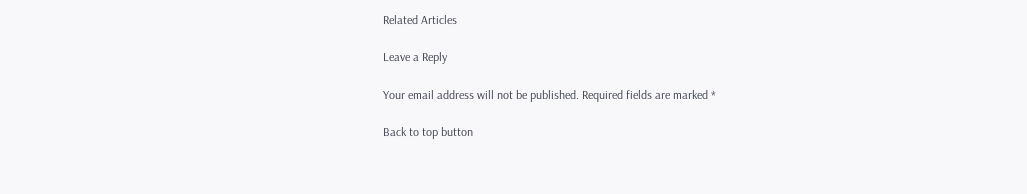Related Articles

Leave a Reply

Your email address will not be published. Required fields are marked *

Back to top button